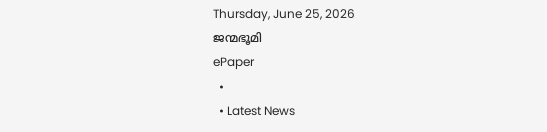Thursday, June 25, 2026
ജന്മഭൂമി
ePaper
  •
  • Latest News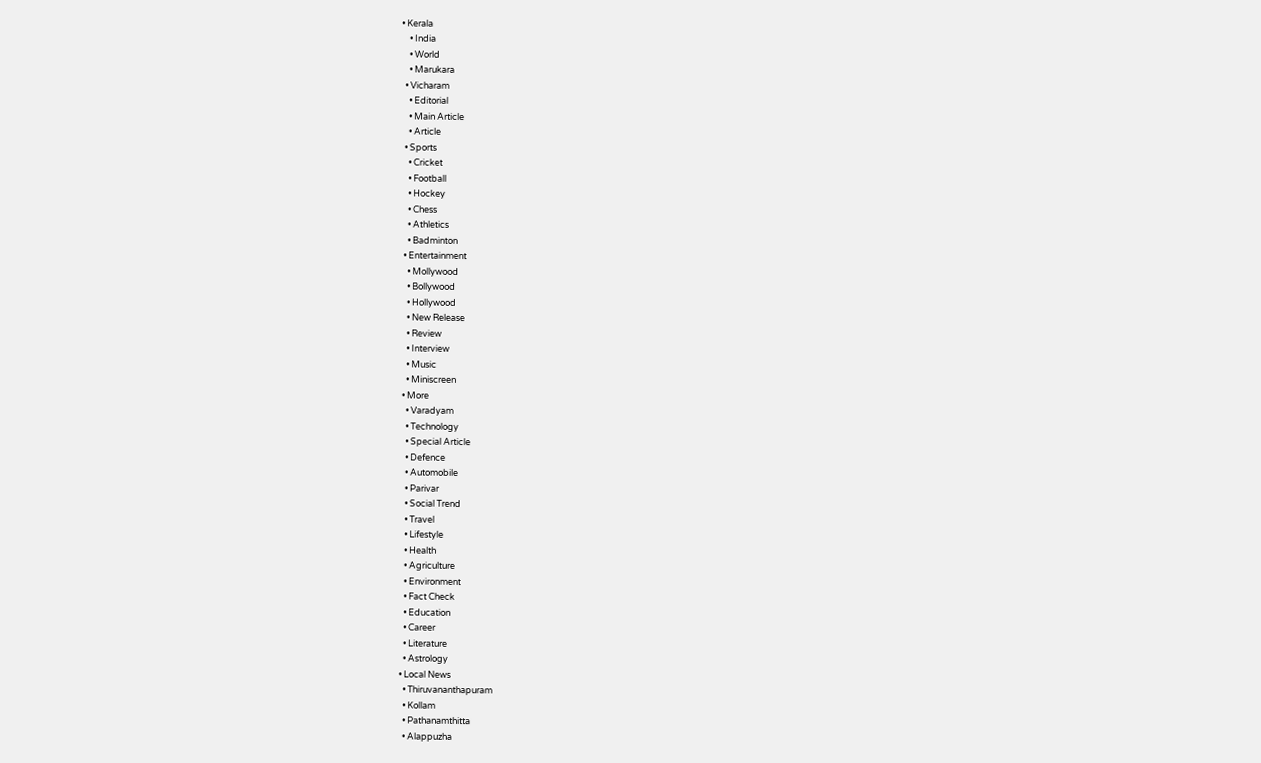• Kerala
    • India
    • World
    • Marukara
  • Vicharam
    • Editorial
    • Main Article
    • Article
  • Sports
    • Cricket
    • Football
    • Hockey
    • Chess
    • Athletics
    • Badminton
  • Entertainment
    • Mollywood
    • Bollywood
    • Hollywood
    • New Release
    • Review
    • Interview
    • Music
    • Miniscreen
  • More
    • Varadyam
    • Technology
    • Special Article
    • Defence
    • Automobile
    • Parivar
    • Social Trend
    • Travel
    • Lifestyle
    • Health
    • Agriculture
    • Environment
    • Fact Check
    • Education
    • Career
    • Literature
    • Astrology
  • Local News
    • Thiruvananthapuram
    • Kollam
    • Pathanamthitta
    • Alappuzha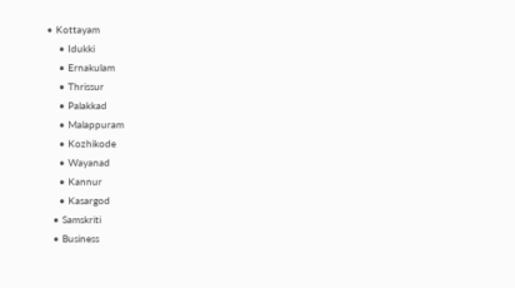• Kottayam
    • Idukki
    • Ernakulam
    • Thrissur
    • Palakkad
    • Malappuram
    • Kozhikode
    • Wayanad
    • Kannur
    • Kasargod
  • Samskriti
  • Business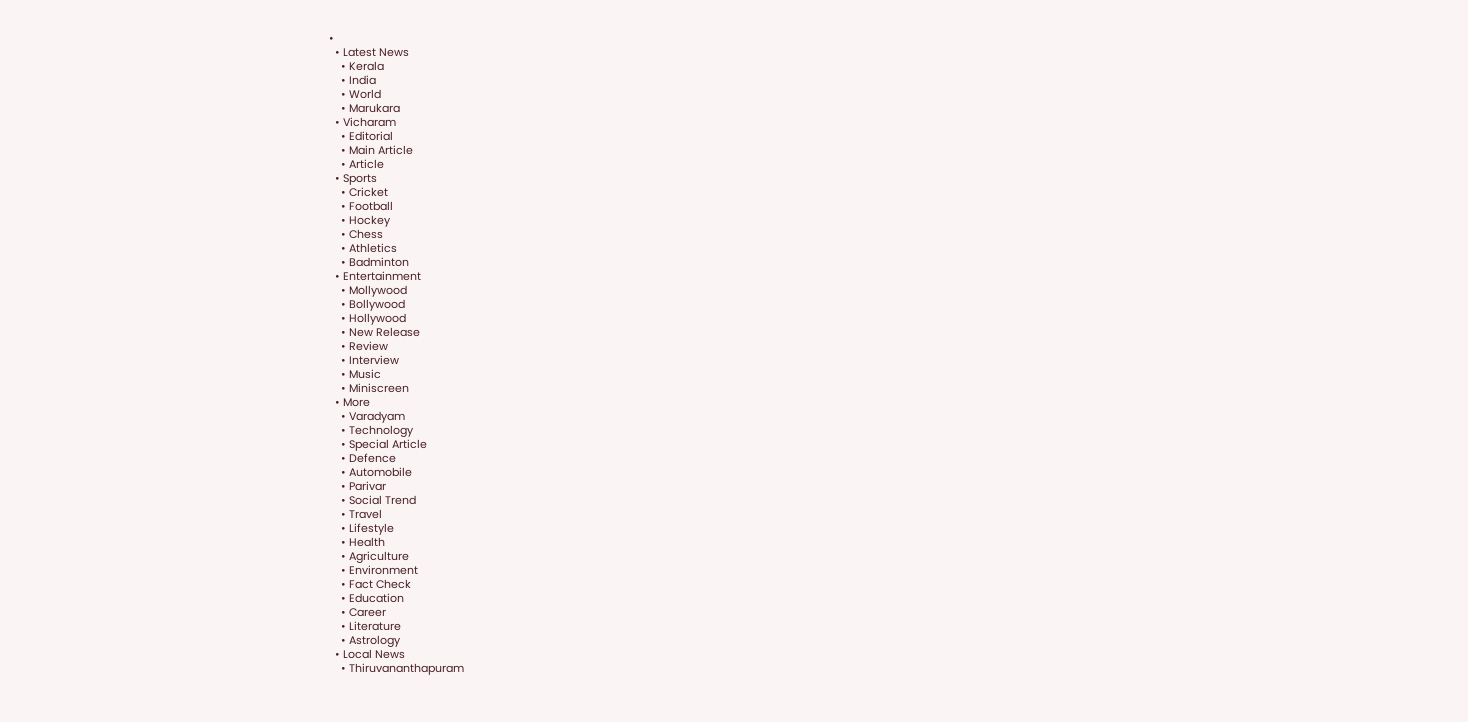•
  • Latest News
    • Kerala
    • India
    • World
    • Marukara
  • Vicharam
    • Editorial
    • Main Article
    • Article
  • Sports
    • Cricket
    • Football
    • Hockey
    • Chess
    • Athletics
    • Badminton
  • Entertainment
    • Mollywood
    • Bollywood
    • Hollywood
    • New Release
    • Review
    • Interview
    • Music
    • Miniscreen
  • More
    • Varadyam
    • Technology
    • Special Article
    • Defence
    • Automobile
    • Parivar
    • Social Trend
    • Travel
    • Lifestyle
    • Health
    • Agriculture
    • Environment
    • Fact Check
    • Education
    • Career
    • Literature
    • Astrology
  • Local News
    • Thiruvananthapuram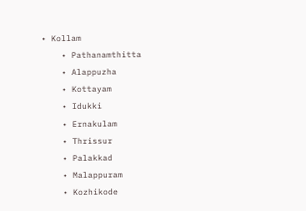• Kollam
    • Pathanamthitta
    • Alappuzha
    • Kottayam
    • Idukki
    • Ernakulam
    • Thrissur
    • Palakkad
    • Malappuram
    • Kozhikode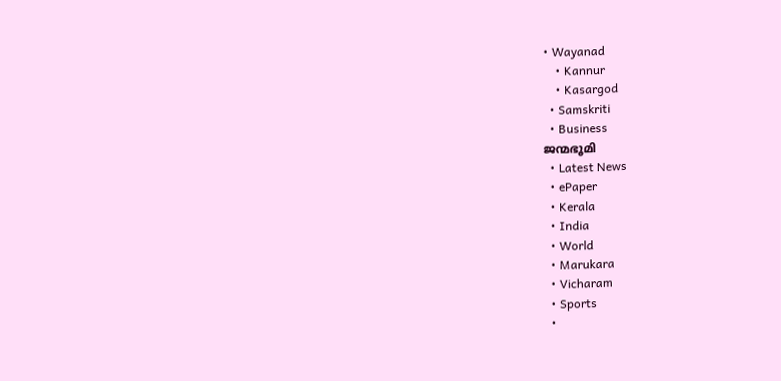• Wayanad
    • Kannur
    • Kasargod
  • Samskriti
  • Business
ജന്മഭൂമി
  • Latest News
  • ePaper
  • Kerala
  • India
  • World
  • Marukara
  • Vicharam
  • Sports
  •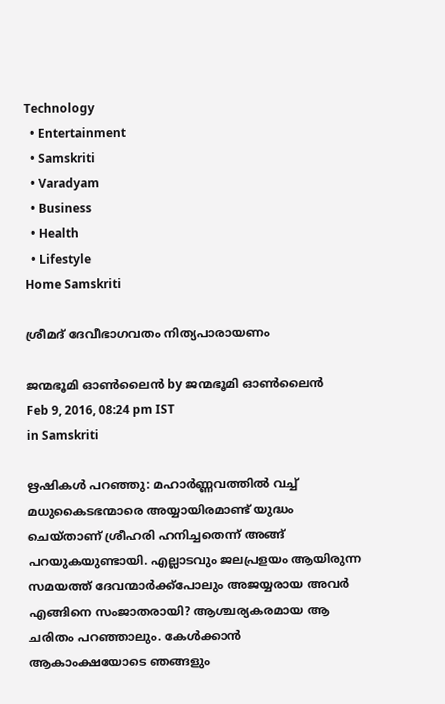Technology
  • Entertainment
  • Samskriti
  • Varadyam
  • Business
  • Health
  • Lifestyle
Home Samskriti

ശ്രീമദ് ദേവീഭാഗവതം നിത്യപാരായണം

ജന്മഭൂമി ഓണ്‍ലൈന്‍ by ജന്മഭൂമി ഓണ്‍ലൈന്‍
Feb 9, 2016, 08:24 pm IST
in Samskriti

ഋഷികള്‍ പറഞ്ഞു: മഹാര്‍ണ്ണവത്തില്‍ വച്ച് മധുകൈടഭന്മാരെ അയ്യായിരമാണ്ട് യുദ്ധം ചെയ്താണ് ശ്രീഹരി ഹനിച്ചതെന്ന് അങ്ങ് പറയുകയുണ്ടായി. എല്ലാടവും ജലപ്രളയം ആയിരുന്ന സമയത്ത് ദേവന്മാര്‍ക്ക്‌പോലും അജയ്യരായ അവര്‍ എങ്ങിനെ സംജാതരായി? ആശ്ചര്യകരമായ ആ ചരിതം പറഞ്ഞാലും. കേള്‍ക്കാന്‍ ആകാംക്ഷയോടെ ഞങ്ങളും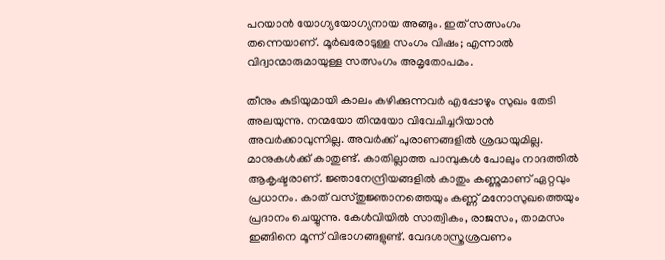പറയാന്‍ യോഗ്യയോഗ്യനായ അങ്ങും. ഇത് സത്സംഗം തന്നെയാണ്. മൂര്‍ഖരോടുള്ള സംഗം വിഷം; എന്നാല്‍ വിദ്വാന്മാരുമായുള്ള സത്സംഗം അമൃതോപമം.

തീനും കുടിയുമായി കാലം കഴിക്കുന്നവര്‍ എപ്പോഴും സുഖം തേടി അലയുന്നു. നന്മയോ തിന്മയോ വിവേചിച്ചറിയാന്‍ അവര്‍ക്കാവുന്നില്ല. അവര്‍ക്ക് പുരാണങ്ങളില്‍ ശ്രദ്ധയുമില്ല. മാനുകള്‍ക്ക് കാതുണ്ട്. കാതില്ലാത്ത പാമ്പുകള്‍ പോലും നാദത്തില്‍ ആകൃഷ്ടരാണ്. ജ്ഞാനേന്ദ്രിയങ്ങളില്‍ കാതും കണ്ണുമാണ് ഏറ്റവും പ്രധാനം. കാത് വസ്തുജ്ഞാനത്തെയും കണ്ണ് മനോസുഖത്തെയും പ്രദാനം ചെയ്യുന്നു. കേള്‍വിയില്‍ സാത്വികം, രാജസം, താമസം ഇങ്ങിനെ മൂന്ന് വിഭാഗങ്ങളുണ്ട്. വേദശാസ്ത്രശ്രവണം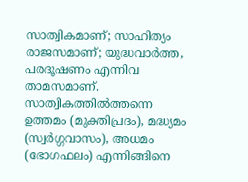സാത്വികമാണ്; സാഹിത്യം രാജസമാണ്; യുദ്ധവാര്‍ത്ത, പരദൂഷണം എന്നിവ താമസമാണ്. സാത്വികത്തില്‍ത്തന്നെ ഉത്തമം (മുക്തിപ്രദം), മദ്ധ്യമം (സ്വര്‍ഗ്ഗവാസം), അധമം (ഭോഗഫലം) എന്നിങ്ങിനെ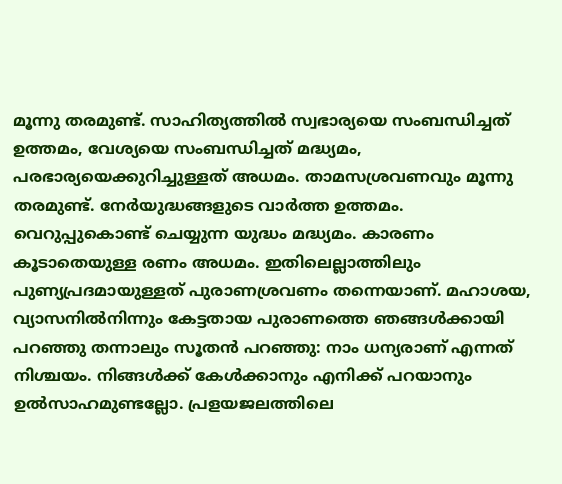മൂന്നു തരമുണ്ട്. സാഹിത്യത്തില്‍ സ്വഭാര്യയെ സംബന്ധിച്ചത് ഉത്തമം, വേശ്യയെ സംബന്ധിച്ചത് മദ്ധ്യമം, പരഭാര്യയെക്കുറിച്ചുള്ളത് അധമം. താമസശ്രവണവും മൂന്നു തരമുണ്ട്. നേര്‍യുദ്ധങ്ങളുടെ വാര്‍ത്ത ഉത്തമം. വെറുപ്പുകൊണ്ട് ചെയ്യുന്ന യുദ്ധം മദ്ധ്യമം. കാരണം കൂടാതെയുള്ള രണം അധമം. ഇതിലെല്ലാത്തിലും പുണ്യപ്രദമായുള്ളത് പുരാണശ്രവണം തന്നെയാണ്. മഹാശയ, വ്യാസനില്‍നിന്നും കേട്ടതായ പുരാണത്തെ ഞങ്ങള്‍ക്കായി പറഞ്ഞു തന്നാലും സൂതന്‍ പറഞ്ഞു: നാം ധന്യരാണ് എന്നത് നിശ്ചയം. നിങ്ങള്‍ക്ക് കേള്‍ക്കാനും എനിക്ക് പറയാനും ഉല്‍സാഹമുണ്ടല്ലോ. പ്രളയജലത്തിലെ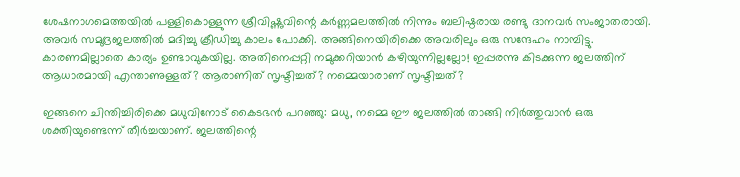ശേഷനാഗമെത്തയില്‍ പള്ളികൊള്ളുന്ന ശ്രീവിഷ്ണുവിന്റെ കര്‍ണ്ണമലത്തില്‍ നിന്നും ബലിഷ്ഠരായ രണ്ടു ദാനവര്‍ സംജാതരായി. അവര്‍ സമുദ്രജലത്തില്‍ മദിച്ചു ക്രീഡിച്ചു കാലം പോക്കി. അങ്ങിനെയിരിക്കെ അവരിലും ഒരു സന്ദേഹം നാമ്പിട്ടു. കാരണമില്ലാതെ കാര്യം ഉണ്ടാവുകയില്ല. അതിനെപ്പറ്റി നമുക്കറിയാന്‍ കഴിയുന്നില്ലല്ലോ! ഇപ്പരന്നു കിടക്കുന്ന ജലത്തിന് ആധാരമായി എന്താണുള്ളത്? ആരാണിത് സൃഷ്ടിച്ചത്? നമ്മെയാരാണ് സൃഷ്ടിച്ചത്?

ഇങ്ങനെ ചിന്തിച്ചിരിക്കെ മധുവിനോട് കൈടഭന്‍ പറഞ്ഞു: മധു, നമ്മെ ഈ ജലത്തില്‍ താങ്ങി നിര്‍ത്തുവാന്‍ ഒരു ശക്തിയുണ്ടെന്ന് തീര്‍ച്ചയാണ്. ജലത്തിന്റെ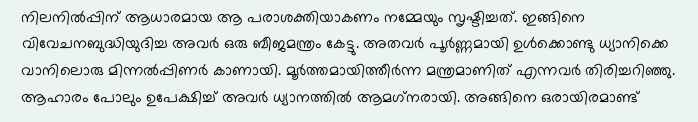നിലനില്‍പ്പിന് ആധാരമായ ആ പരാശക്തിയാകണം നമ്മേയും സൃഷ്ടിച്ചത്. ഇങ്ങിനെ വിവേചനബുദ്ധിയുദിച്ച അവര്‍ ഒരു ബീജമന്ത്രം കേട്ടു. അതവര്‍ പൂര്‍ണ്ണമായി ഉള്‍ക്കൊണ്ടു ധ്യാനിക്കെ വാനിലൊരു മിന്നല്‍പ്പിണര്‍ കാണായി. മൂര്‍ത്തമായിത്തീര്‍ന്ന മന്ത്രമാണിത് എന്നവര്‍ തിരിച്ചറിഞ്ഞു. ആഹാരം പോലും ഉപേക്ഷിച്ച് അവര്‍ ധ്യാനത്തില്‍ ആമഗ്‌നരായി. അങ്ങിനെ ഒരായിരമാണ്ട്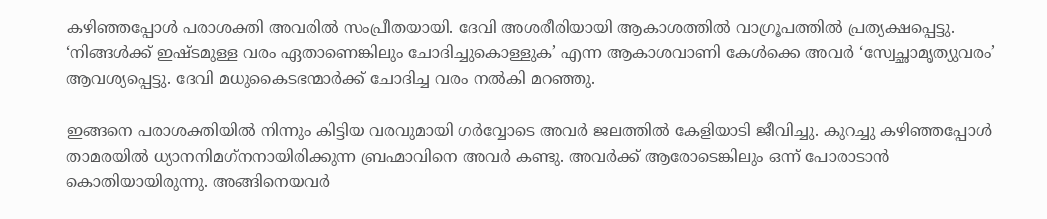കഴിഞ്ഞപ്പോള്‍ പരാശക്തി അവരില്‍ സംപ്രീതയായി. ദേവി അശരീരിയായി ആകാശത്തില്‍ വാഗ്രൂപത്തില്‍ പ്രത്യക്ഷപ്പെട്ടു. ‘നിങ്ങള്‍ക്ക് ഇഷ്ടമുള്ള വരം ഏതാണെങ്കിലും ചോദിച്ചുകൊള്ളുക’ എന്ന ആകാശവാണി കേള്‍ക്കെ അവര്‍ ‘സ്വേച്ഛാമൃത്യുവരം’ ആവശ്യപ്പെട്ടു. ദേവി മധുകൈടഭന്മാര്‍ക്ക് ചോദിച്ച വരം നല്‍കി മറഞ്ഞു.

ഇങ്ങനെ പരാശക്തിയില്‍ നിന്നും കിട്ടിയ വരവുമായി ഗര്‍വ്വോടെ അവര്‍ ജലത്തില്‍ കേളിയാടി ജീവിച്ചു. കുറച്ചു കഴിഞ്ഞപ്പോള്‍ താമരയില്‍ ധ്യാനനിമഗ്‌നനായിരിക്കുന്ന ബ്രഹ്മാവിനെ അവര്‍ കണ്ടു. അവര്‍ക്ക് ആരോടെങ്കിലും ഒന്ന് പോരാടാന്‍ കൊതിയായിരുന്നു. അങ്ങിനെയവര്‍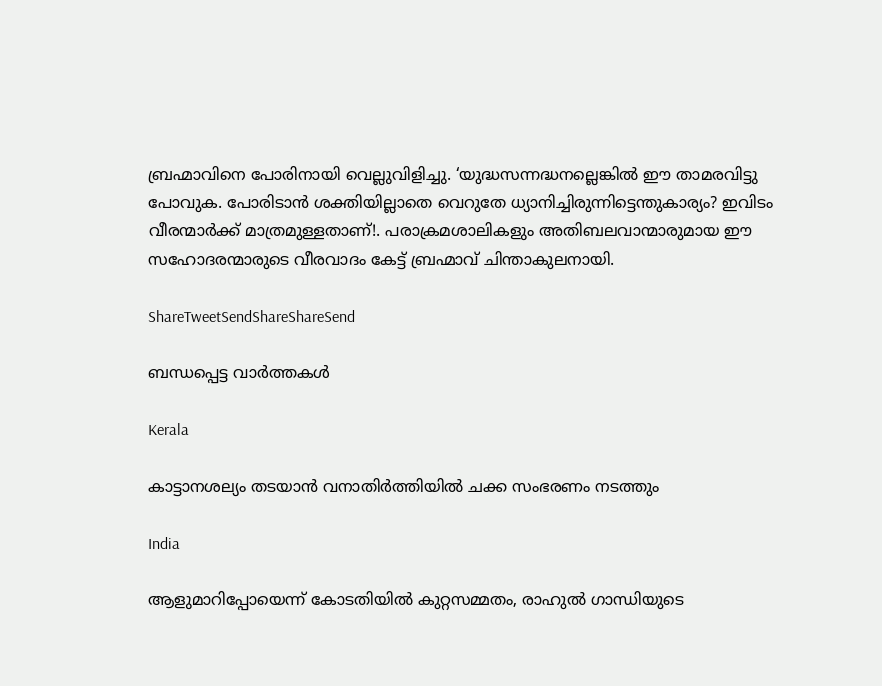ബ്രഹ്മാവിനെ പോരിനായി വെല്ലുവിളിച്ചു. ‘യുദ്ധസന്നദ്ധനല്ലെങ്കില്‍ ഈ താമരവിട്ടു പോവുക. പോരിടാന്‍ ശക്തിയില്ലാതെ വെറുതേ ധ്യാനിച്ചിരുന്നിട്ടെന്തുകാര്യം? ഇവിടം വീരന്മാര്‍ക്ക് മാത്രമുള്ളതാണ്!. പരാക്രമശാലികളും അതിബലവാന്മാരുമായ ഈ സഹോദരന്മാരുടെ വീരവാദം കേട്ട് ബ്രഹ്മാവ് ചിന്താകുലനായി.

ShareTweetSendShareShareSend

ബന്ധപ്പെട്ട വാര്‍ത്തകള്‍

Kerala

കാട്ടാനശല്യം തടയാന്‍ വനാതിര്‍ത്തിയില്‍ ചക്ക സംഭരണം നടത്തും

India

ആളുമാറിപ്പോയെന്ന് കോടതിയില്‍ കുറ്റസമ്മതം, രാഹുല്‍ ഗാന്ധിയുടെ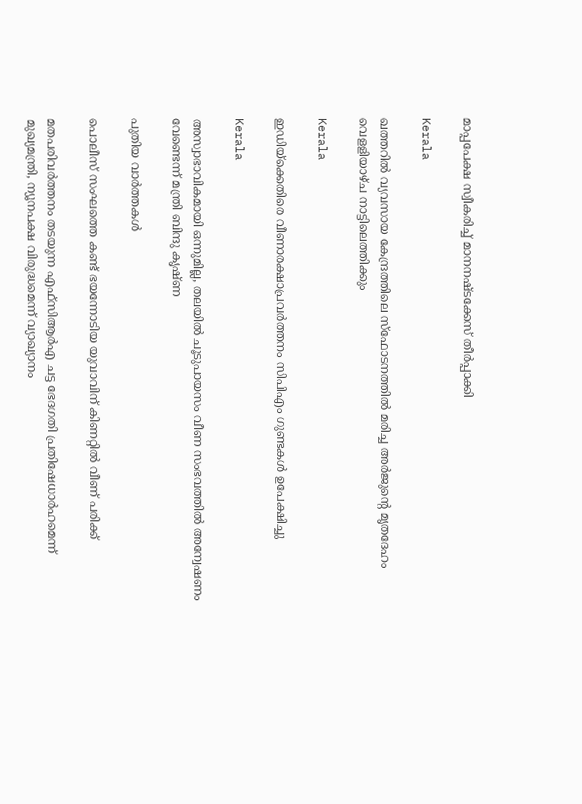മാപ്പപേക്ഷ സ്വീകരിച്ച് മാനനഷ്ടക്കേസ് തീര്‍പ്പാക്കി

Kerala

ഖത്തറില്‍ വ്യവസായ കേന്ദ്രത്തിലെ സ്ഫോടനത്തില്‍ മരിച്ച അര്‍ജുന്റെ മൃതദേഹം വെളളിയാഴ്ച നാട്ടിലെത്തിക്കും

Kerala

ഇഡിയ്‌ക്കെതിരെ വീണാരക്ഷാപ്രവര്‍ത്തനം സിപിഎം ഗുണ്ടകള്‍ ഉപേക്ഷിച്ചു

Kerala

അസ്വാഭാവികമായി ഒന്നുമില്ല, തലയില്‍ ചൂടുപായസം വീണ സംഭവത്തില്‍ അന്വേഷണം വേണ്ടെന്ന് മന്ത്രി ബിന്ദു കൃഷ്ണ

പുതിയ വാര്‍ത്തകള്‍

പൊലീസ് സംഘത്തെ കണ്ട് ഭയന്നോടിയ യുവാവിന് കിണറ്റില്‍ വീണ് പരിക്ക്

മതപരിവര്‍ത്തനം തടയുന്ന എഫ്‌സിആര്‍എ ചട്ട ഭേദഗതി പ്രതിഷേധാര്‍ഹമെന്ന് മുഖ്യമന്ത്രി, ന്യൂനപക്ഷ വിരുദ്ധമെന്ന് വ്യാഖ്യാനം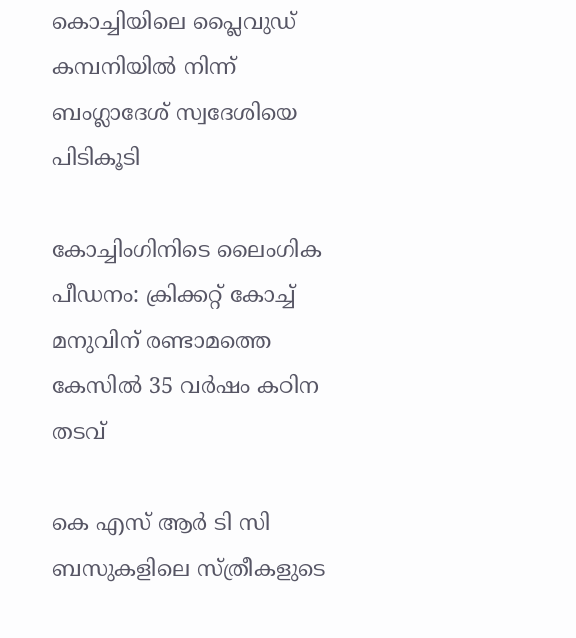കൊച്ചിയിലെ പ്ലൈവുഡ് കമ്പനിയില്‍ നിന്ന് ബംഗ്ലാദേശ് സ്വദേശിയെ പിടികൂടി

കോച്ചിംഗിനിടെ ലൈംഗിക പീഡനം: ക്രിക്കറ്റ് കോച്ച് മനുവിന് രണ്ടാമത്തെ കേസില്‍ 35 വര്‍ഷം കഠിന തടവ്

കെ എസ് ആര്‍ ടി സി ബസുകളിലെ സ്ത്രീകളുടെ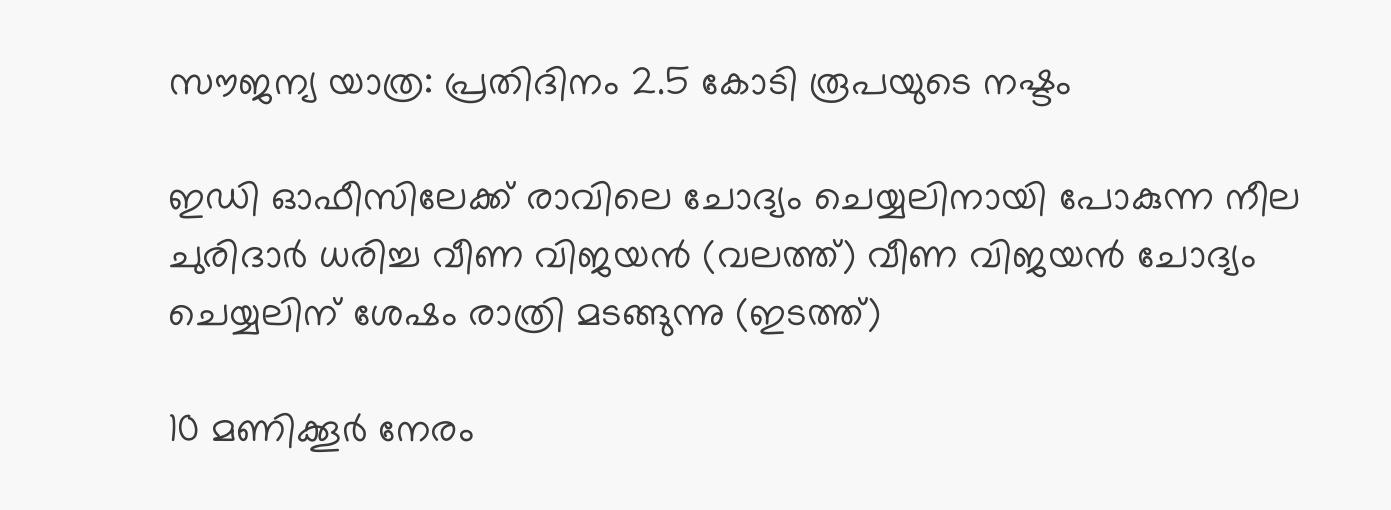സൗജന്യ യാത്ര: പ്രതിദിനം 2.5 കോടി രൂപയുടെ നഷ്ടം

ഇഡി ഓഫീസിലേക്ക് രാവിലെ ചോദ്യം ചെയ്യലിനായി പോകുന്ന നീല ചുരിദാര്‍ ധരിച്ച വീണ വിജയന്‍ (വലത്ത്) വീണ വിജയന്‍ ചോദ്യം ചെയ്യലിന് ശേഷം രാത്രി മടങ്ങുന്നു (ഇടത്ത്)

10 മണിക്കൂര്‍ നേരം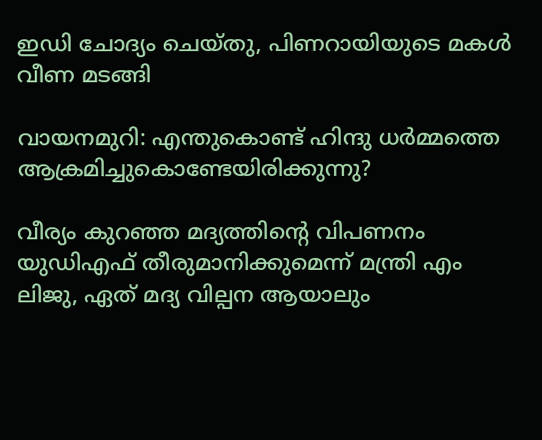ഇഡി ചോദ്യം ചെയ്തു, പിണറായിയുടെ മകള്‍ വീണ മടങ്ങി

വായനമുറി: എന്തുകൊണ്ട് ഹിന്ദു ധർമ്മത്തെ ആക്രമിച്ചുകൊണ്ടേയിരിക്കുന്നു?

വീര്യം കുറഞ്ഞ മദ്യത്തിന്റെ വിപണനം യുഡിഎഫ് തീരുമാനിക്കുമെന്ന് മന്ത്രി എം ലിജു, ഏത് മദ്യ വില്പന ആയാലും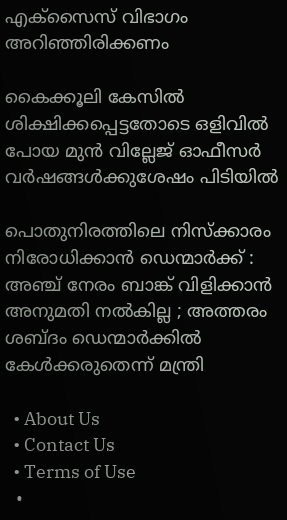എക്‌സൈസ് വിഭാഗം അറിഞ്ഞിരിക്കണം

കൈക്കൂലി കേസില്‍ ശിക്ഷിക്കപ്പെട്ടതോടെ ഒളിവില്‍ പോയ മുന്‍ വില്ലേജ് ഓഫീസര്‍ വര്‍ഷങ്ങള്‍ക്കുശേഷം പിടിയില്‍

പൊതുനിരത്തിലെ നിസ്ക്കാരം നിരോധിക്കാൻ ഡെന്മാർക്ക് : അഞ്ച് നേരം ബാങ്ക് വിളിക്കാൻ അനുമതി നൽകില്ല ; അത്തരം ശബ്ദം ഡെന്മാർക്കിൽ കേൾക്കരുതെന്ന് മന്ത്രി

  • About Us
  • Contact Us
  • Terms of Use
  •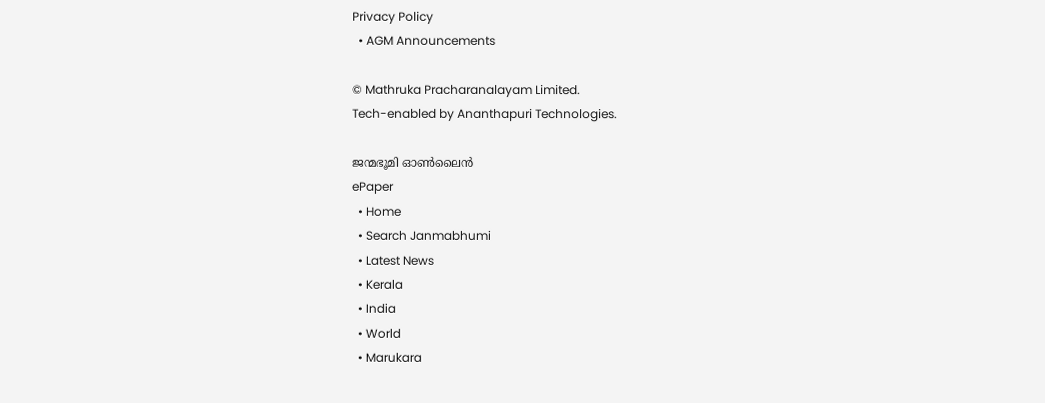Privacy Policy
  • AGM Announcements

© Mathruka Pracharanalayam Limited.
Tech-enabled by Ananthapuri Technologies.

ജന്മഭൂമി ഓണ്‍ലൈന്‍
ePaper
  • Home
  • Search Janmabhumi
  • Latest News
  • Kerala
  • India
  • World
  • Marukara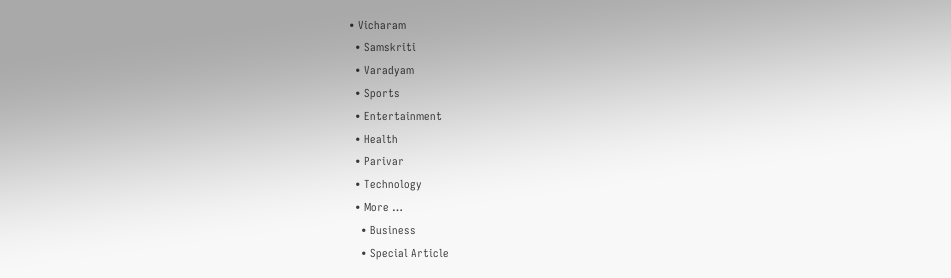• Vicharam
  • Samskriti
  • Varadyam
  • Sports
  • Entertainment
  • Health
  • Parivar
  • Technology
  • More …
    • Business
    • Special Article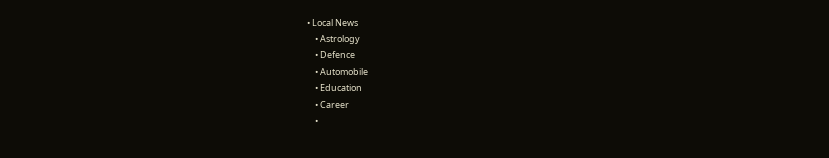• Local News
    • Astrology
    • Defence
    • Automobile
    • Education
    • Career
    •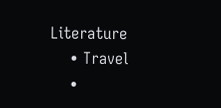Literature
    • Travel
    •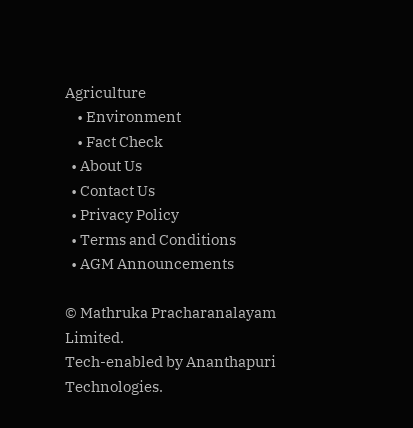Agriculture
    • Environment
    • Fact Check
  • About Us
  • Contact Us
  • Privacy Policy
  • Terms and Conditions
  • AGM Announcements

© Mathruka Pracharanalayam Limited.
Tech-enabled by Ananthapuri Technologies.